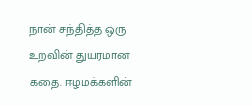நான் சந்தித்த ஒரு உறவின் துயரமான கதை. ஈழமக்களின்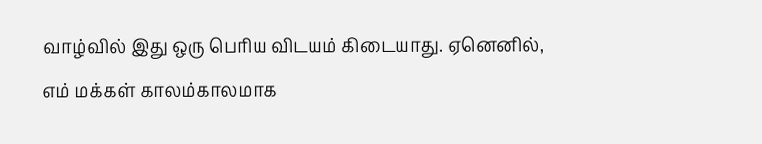வாழ்வில் இது ஒரு பெரிய விடயம் கிடையாது. ஏனெனில், எம் மக்கள் காலம்காலமாக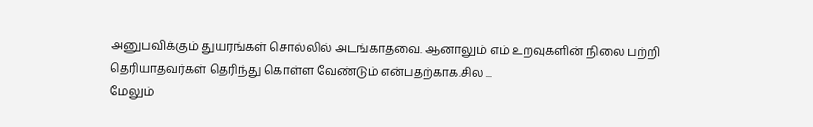அனுபவிக்கும் துயரங்கள் சொல்லில் அடங்காதவை. ஆனாலும் எம் உறவுகளின் நிலை பற்றி தெரியாதவர்கள் தெரிந்து கொள்ள வேண்டும் என்பதற்காக.சில ...
மேலும்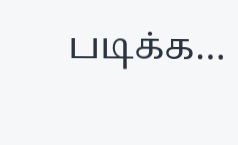படிக்க…